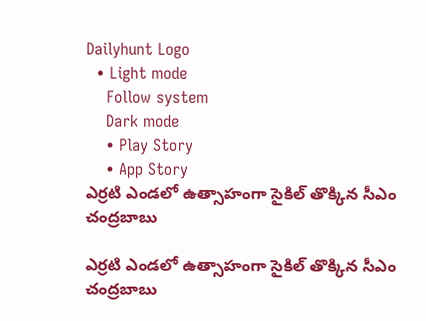Dailyhunt Logo
  • Light mode
    Follow system
    Dark mode
    • Play Story
    • App Story
ఎర్రటి ఎండలో ఉత్సాహంగా సైకిల్ తొక్కిన సీఎం చంద్రబాబు

ఎర్రటి ఎండలో ఉత్సాహంగా సైకిల్ తొక్కిన సీఎం చంద్రబాబు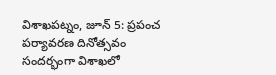విశాఖపట్నం, జూన్ 5: ప్రపంచ పర్యావరణ దినోత్సవం సందర్భంగా విశాఖలో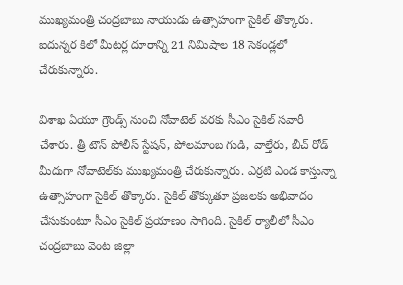ముఖ్యమంత్రి చంద్రబాబు నాయుడు ఉత్సాహంగా సైకిల్ తొక్కారు. ఐదున్నర కిలో మీటర్ల దూరాన్ని 21 నిమిషాల 18 సెకండ్లలో చేరుకున్నారు.

విశాఖ ఏయూ గ్రౌండ్స్ నుంచి నోవాటెల్‌ వరకు సీఎం సైకిల్ సవారీ చేశారు. త్రీ టౌన్ పోలీస్ స్టేషన్, పోలమాంబ గుడి, వాల్తేరు, బీచ్ రోడ్ మీదుగా నోవాటెల్‌కు ముఖ్యమంత్రి చేరుకున్నారు. ఎర్రటి ఎండ కాస్తున్నా ఉత్సాహంగా సైకిల్ తొక్కారు. సైకిల్ తొక్కుతూ ప్రజలకు అభివాదం చేసుకుంటూ సీఎం సైకిల్ ప్రయాణం సాగింది. సైకిల్ ర్యాలీలో సీఎం చంద్రబాబు వెంట జిల్లా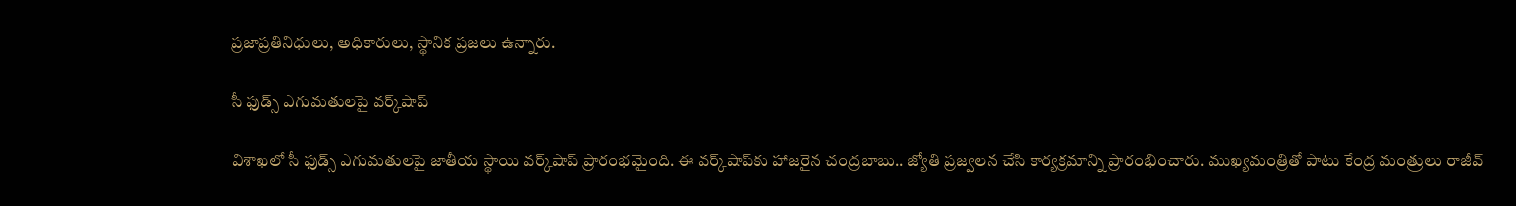ప్రజాప్రతినిధులు, అధికారులు, స్థానిక ప్రజలు ఉన్నారు.

సీ ఫుడ్స్ ఎగుమతులపై వర్క్‌షాప్

విశాఖలో సీ ఫుడ్స్ ఎగుమతులపై జాతీయ స్థాయి వర్క్‌షాప్ ప్రారంభమైంది. ఈ వర్క్‌షాప్‌కు హాజరైన చంద్రబాబు.. జ్యోతి ప్రజ్వలన చేసి కార్యక్రమాన్ని ప్రారంభించారు. ముఖ్యమంత్రితో పాటు కేంద్ర మంత్రులు రాజీవ్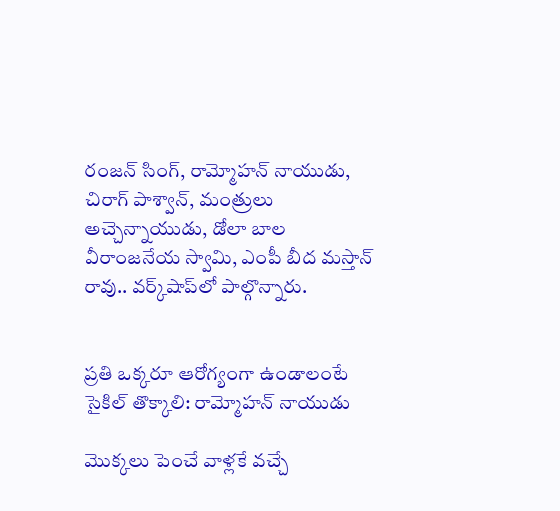రంజన్ సింగ్, రామ్మోహన్ నాయుడు, చిరాగ్ పాశ్వాన్, మంత్రులు అచ్చెన్నాయుడు, డోలా బాల వీరాంజనేయ స్వామి, ఎంపీ బీద మస్తాన్ రావు.. వర్క్‌షాప్‌లో పాల్గొన్నారు.


ప్రతి ఒక్కరూ ఆరోగ్యంగా ఉండాలంటే సైకిల్ తొక్కాలి: రామ్మోహన్ నాయుడు

మొక్కలు పెంచే వాళ్లకే వచ్చే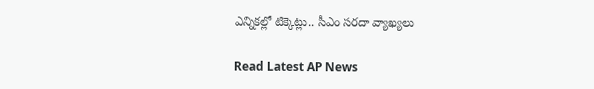ఎన్నికల్లో టిక్కెట్లు.. సీఎం సరదా వ్యాఖ్యలు

Read Latest AP News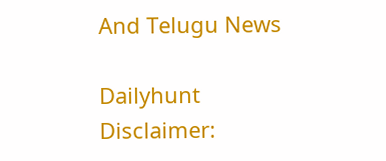And Telugu News

Dailyhunt
Disclaimer: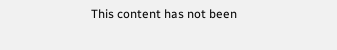This content has not been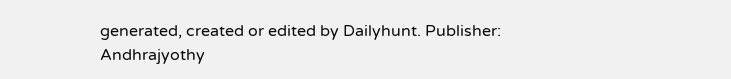generated, created or edited by Dailyhunt. Publisher: Andhrajyothy